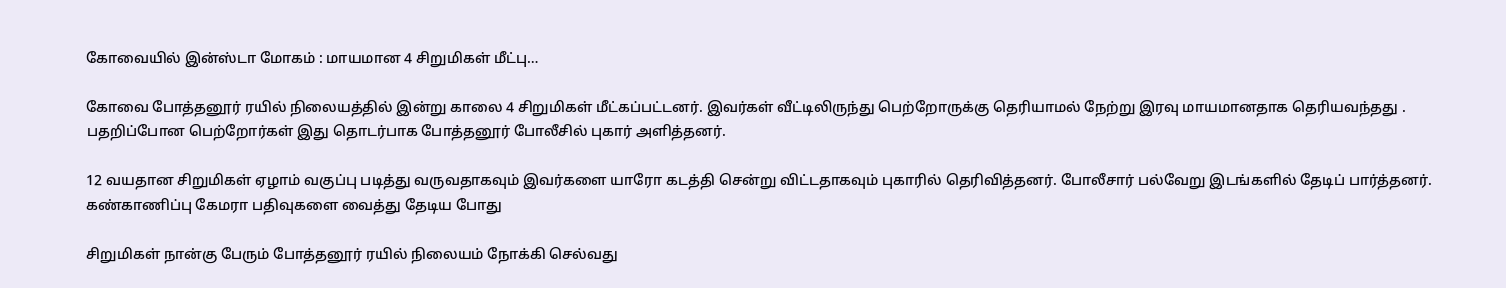கோவையில் இன்ஸ்டா மோகம் : மாயமான 4 சிறுமிகள் மீட்பு…

கோவை போத்தனூர் ரயில் நிலையத்தில் இன்று காலை 4 சிறுமிகள் மீட்கப்பட்டனர். இவர்கள் வீட்டிலிருந்து பெற்றோருக்கு தெரியாமல் நேற்று இரவு மாயமானதாக தெரியவந்தது . பதறிப்போன பெற்றோர்கள் இது தொடர்பாக போத்தனூர் போலீசில் புகார் அளித்தனர்.

12 வயதான சிறுமிகள் ஏழாம் வகுப்பு படித்து வருவதாகவும் இவர்களை யாரோ கடத்தி சென்று விட்டதாகவும் புகாரில் தெரிவித்தனர். போலீசார் பல்வேறு இடங்களில் தேடிப் பார்த்தனர். கண்காணிப்பு கேமரா பதிவுகளை வைத்து தேடிய போது

சிறுமிகள் நான்கு பேரும் போத்தனூர் ரயில் நிலையம் நோக்கி செல்வது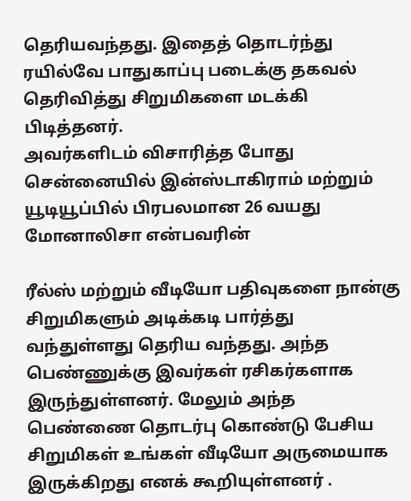தெரியவந்தது. இதைத் தொடர்ந்து ரயில்வே பாதுகாப்பு படைக்கு தகவல் தெரிவித்து சிறுமிகளை மடக்கி பிடித்தனர்.
அவர்களிடம் விசாரித்த போது சென்னையில் இன்ஸ்டாகிராம் மற்றும் யூடியூப்பில் பிரபலமான 26 வயது மோனாலிசா என்பவரின்

ரீல்ஸ் மற்றும் வீடியோ பதிவுகளை நான்கு சிறுமிகளும் அடிக்கடி பார்த்து வந்துள்ளது தெரிய வந்தது. அந்த பெண்ணுக்கு இவர்கள் ரசிகர்களாக இருந்துள்ளனர். மேலும் அந்த பெண்ணை தொடர்பு கொண்டு பேசிய சிறுமிகள் உங்கள் வீடியோ அருமையாக இருக்கிறது எனக் கூறியுள்ளனர் .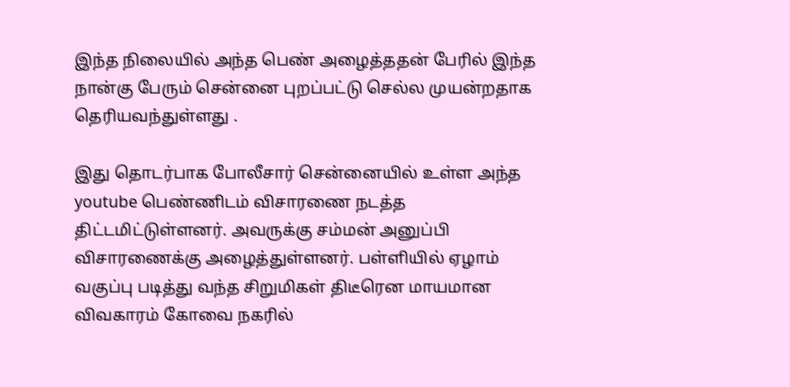இந்த நிலையில் அந்த பெண் அழைத்ததன் பேரில் இந்த நான்கு பேரும் சென்னை புறப்பட்டு செல்ல முயன்றதாக தெரியவந்துள்ளது .

இது தொடர்பாக போலீசார் சென்னையில் உள்ள அந்த youtube பெண்ணிடம் விசாரணை நடத்த திட்டமிட்டுள்ளனர். அவருக்கு சம்மன் அனுப்பி விசாரணைக்கு அழைத்துள்ளனர். பள்ளியில் ஏழாம் வகுப்பு படித்து வந்த சிறுமிகள் திடீரென மாயமான விவகாரம் கோவை நகரில்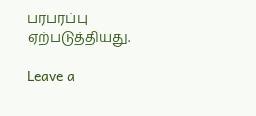பரபரப்பு ஏற்படுத்தியது.

Leave a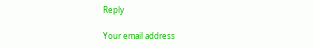Reply

Your email address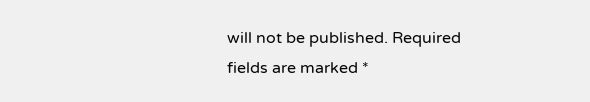will not be published. Required fields are marked *